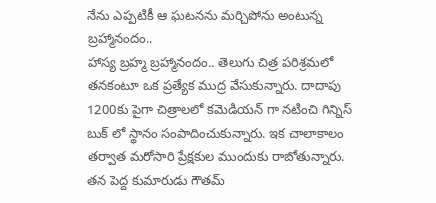నేను ఎప్పటికీ ఆ ఘటనను మర్చిపోను అంటున్న బ్రహ్మానందం..
హాస్య బ్రహ్మ బ్రహ్మానందం.. తెలుగు చిత్ర పరిశ్రమలో తనకంటూ ఒక ప్రత్యేక ముద్ర వేసుకున్నారు. దాదాపు 1200కు పైగా చిత్రాలలో కమెడియన్ గా నటించి గిన్నిస్ బుక్ లో స్థానం సంపాదించుకున్నారు. ఇక చాలాకాలం తర్వాత మరోసారి ప్రేక్షకుల ముందుకు రాబోతున్నారు. తన పెద్ద కుమారుడు గౌతమ్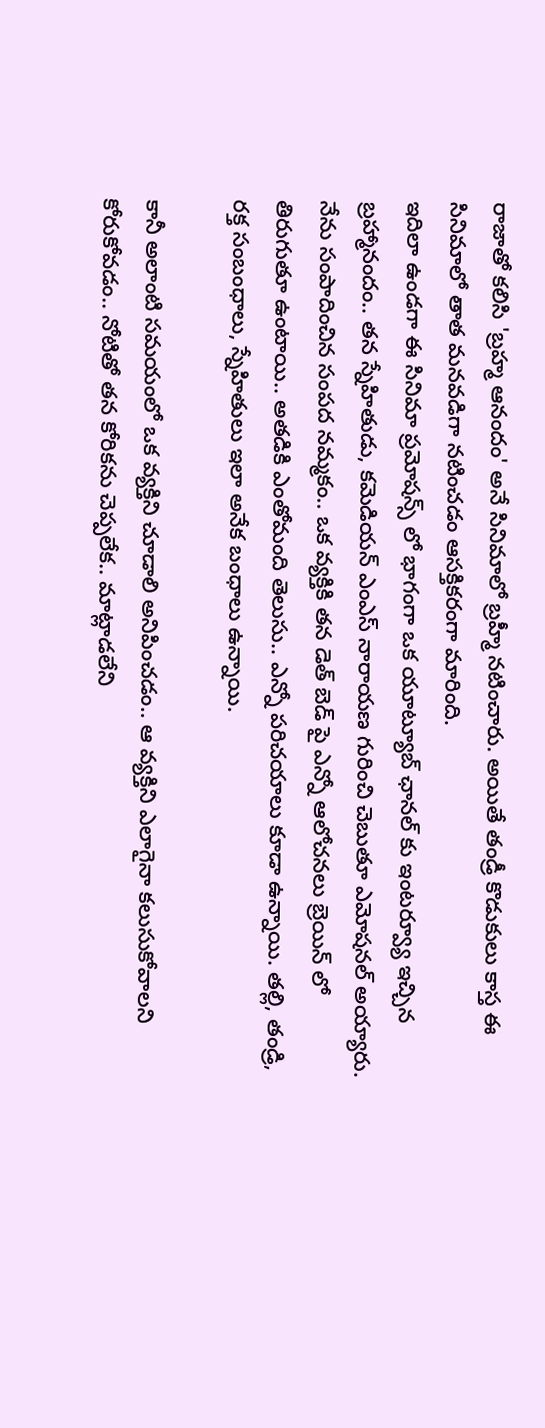రాజాతో కలిసి 'బ్రహ్మ ఆనందం' అనే సినిమాలో బ్రహ్మీ నటించారు. అయితే తండ్రీ కొడుకులు కాస్త ఈ సినిమాలో తాత మనవడిగా నటించడం ఆసక్తికరంగా మారింది.
ఇదిలా ఉండగా ఈ సినిమా ప్రమోషన్స్ లో భాగంగా ఒక యూట్యూబ్ ఛానల్ కు ఇంటర్వ్యూ ఇచ్చిన బ్రహ్మానందం.. తన స్నేహితుడు, కమెడియన్ ఎంఎస్ నారాయణ గురించి చెబుతూ ఎమోషనల్ అయ్యారు. నేను సంపాదించిన సంపద నమ్మకం.. ఒక వ్యక్తికి తన డెత్ బెడ్ పై ఎన్నో ఆలోచనలు బ్రెయిన్ లో తిరుగుతూ ఉంటాయి.. అతడికి ఎంతోమంది తెలుసు.. ఎన్నో పరిచయాలు కూడా ఉన్నాయి. తల్లి, తండ్రి, రక్త సంబంధాలు, స్నేహితులు ఇలా అనేక బంధాలు ఉన్నాయి.

కానీ అలాంటి సమయంలో ఒక వ్యక్తిని చూడాలి అనిపించడం.. ఆ వ్యక్తిని ఎలాగైనా కలుసుకోవాలని కోరుకోవడం.. నోటితో తన కోరికను చెప్పలేక.. మాట్లాడలేని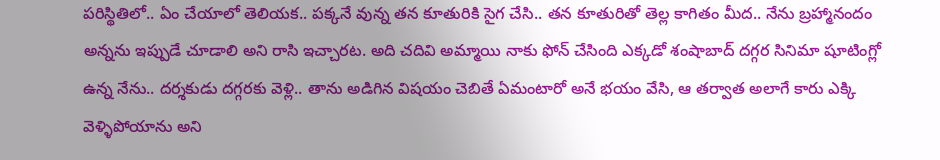పరిస్థితిలో.. ఏం చేయాలో తెలియక.. పక్కనే వున్న తన కూతురికి సైగ చేసి.. తన కూతురితో తెల్ల కాగితం మీద.. నేను బ్రహ్మానందం అన్నను ఇప్పుడే చూడాలి అని రాసి ఇచ్చారట. అది చదివి అమ్మాయి నాకు ఫోన్ చేసింది ఎక్కడో శంషాబాద్ దగ్గర సినిమా షూటింగ్లో ఉన్న నేను.. దర్శకుడు దగ్గరకు వెళ్లి.. తాను అడిగిన విషయం చెబితే ఏమంటారో అనే భయం వేసి, ఆ తర్వాత అలాగే కారు ఎక్కి వెళ్ళిపోయాను అని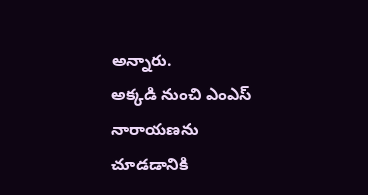అన్నారు.
అక్కడి నుంచి ఎంఎస్ నారాయణను చూడడానికి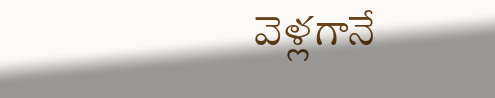వెళ్లగానే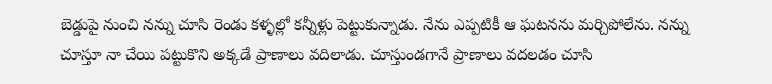బెడ్డుపై నుంచి నన్ను చూసి రెండు కళ్ళల్లో కన్నీళ్లు పెట్టుకున్నాడు. నేను ఎప్పటికీ ఆ ఘటనను మర్చిపోలేను. నన్ను చూస్తూ నా చేయి పట్టుకొని అక్కడే ప్రాణాలు వదిలాడు. చూస్తుండగానే ప్రాణాలు వదలడం చూసి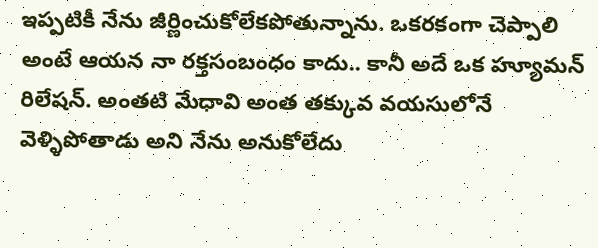ఇప్పటికీ నేను జీర్ణించుకోలేకపోతున్నాను. ఒకరకంగా చెప్పాలి అంటే ఆయన నా రక్తసంబంధం కాదు.. కానీ అదే ఒక హ్యూమన్ రిలేషన్. అంతటి మేధావి అంత తక్కువ వయసులోనే వెళ్ళిపోతాడు అని నేను అనుకోలేదు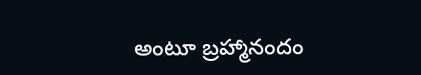అంటూ బ్రహ్మానందం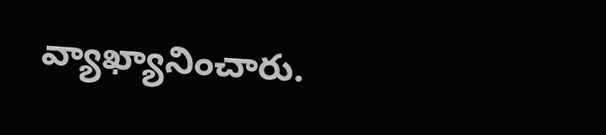వ్యాఖ్యానించారు.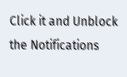Click it and Unblock the Notifications